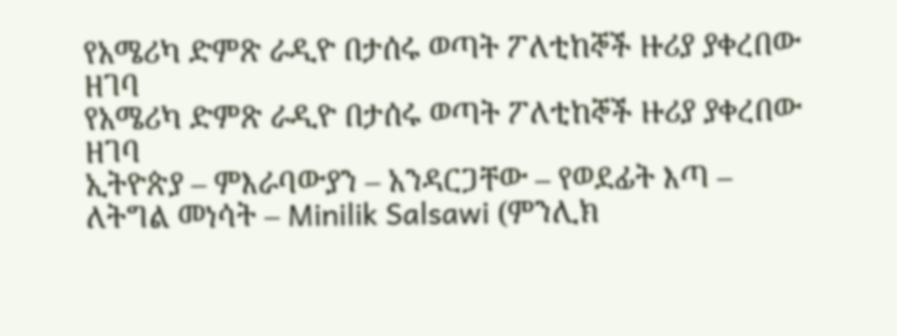የአሜሪካ ድምጽ ራዲዮ በታሰሩ ወጣት ፖለቲከኞች ዙሪያ ያቀረበው ዘገባ
የአሜሪካ ድምጽ ራዲዮ በታሰሩ ወጣት ፖለቲከኞች ዙሪያ ያቀረበው ዘገባ
ኢትዮጵያ – ምእራባውያን – አንዳርጋቸው – የወደፊት እጣ – ለትግል መነሳት – Minilik Salsawi (ምንሊክ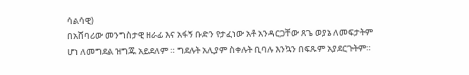ሳልሳዊ)
በአሸባሪው መንግስታዊ ዘራፊ እና አፋኝ ቡድን የታፈነው አቶ አንዳርጋቸው ጸጌ ወያኔ ለመፍታትም ሆነ ለመግደል ዝግጁ አይደለም ። ግደሉት አሊያም ስቀሉት ቢባሉ እንኳን በፍጹም አያደርጉትም።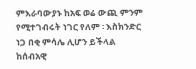ምእራባውያኑ ከአፍ ወሬ ውጪ ምንም የሚተገብሩት ነገር የለም ፡ እስክንድር ነጋ በቂ ምሳሌ ሊሆን ይችላል ከሰብአዊ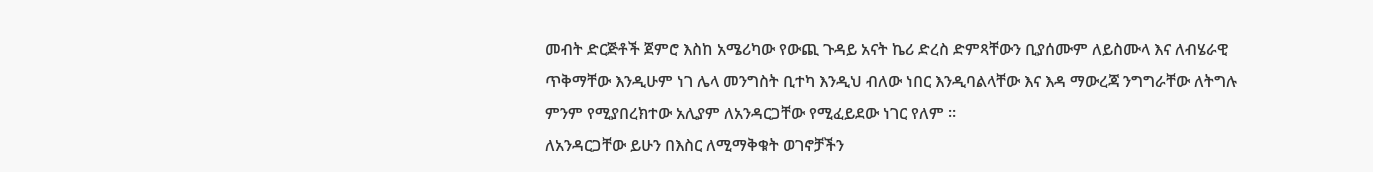መብት ድርጅቶች ጀምሮ እስከ አሜሪካው የውጪ ጉዳይ አናት ኬሪ ድረስ ድምጻቸውን ቢያሰሙም ለይስሙላ እና ለብሄራዊ ጥቅማቸው እንዲሁም ነገ ሌላ መንግስት ቢተካ እንዲህ ብለው ነበር እንዲባልላቸው እና እዳ ማውረጃ ንግግራቸው ለትግሉ ምንም የሚያበረክተው አሊያም ለአንዳርጋቸው የሚፈይደው ነገር የለም ።
ለአንዳርጋቸው ይሁን በእስር ለሚማቅቁት ወገኖቻችን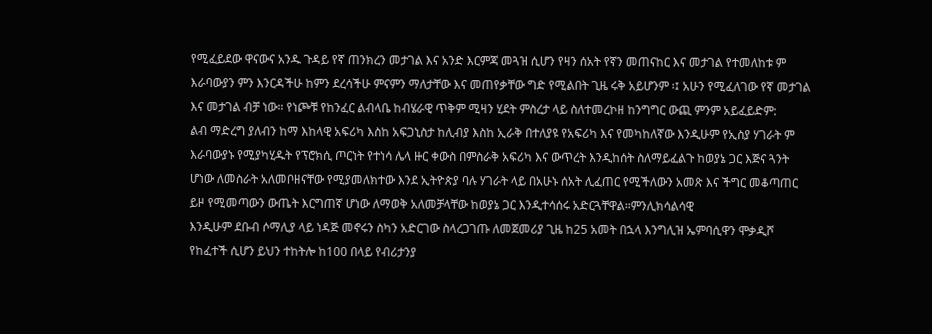የሚፈይደው ዋናውና አንዱ ጉዳይ የኛ ጠንክረን መታገል እና አንድ እርምጃ መጓዝ ሲሆን የዛን ሰአት የኛን መጠናከር እና መታገል የተመለከቱ ም እራባውያን ምን እንርዳችሁ ከምን ደረሳችሁ ምናምን ማለታቸው እና መጠየቃቸው ግድ የሚልበት ጊዜ ሩቅ አይሆንም ፡፤ አሁን የሚፈለገው የኛ መታገል እና መታገል ብቻ ነው። የነጮቹ የከንፈር ልብላቤ ከብሄራዊ ጥቅም ሚዛን ሂደት ምስረታ ላይ ስለተመረኮዘ ከንግግር ውጪ ምንም አይፈይድም:
ልብ ማድረግ ያለብን ከማ እከላዊ አፍሪካ እስከ አፍጋኒስታ ከሊብያ እስከ ኢራቅ በተለያዩ የአፍሪካ እና የመካከለኛው እንዲሁም የኢስያ ሃገራት ም እራባውያኑ የሚያካሂዱት የፕሮክሲ ጦርነት የተነሳ ሌላ ዙር ቀውስ በምስራቅ አፍሪካ እና ውጥረት እንዲከሰት ስለማይፈልጉ ከወያኔ ጋር እጅና ጓንት ሆነው ለመስራት አለመቦዘናቸው የሚያመለክተው እንደ ኢትዮጵያ ባሉ ሃገራት ላይ በአሁኑ ሰአት ሊፈጠር የሚችለውን አመጽ እና ችግር መቆጣጠር ይዞ የሚመጣውን ውጤት እርግጠኛ ሆነው ለማወቅ አለመቻላቸው ከወያኔ ጋር እንዲተሳሰሩ አድርጓቸዋል።ምንሊክሳልሳዊ
እንዲሁም ደቡብ ሶማሊያ ላይ ነዳጅ መኖሩን ስካን አድርገው ስላረጋገጡ ለመጀመሪያ ጊዜ ከ25 አመት በኋላ እንግሊዝ ኤምባሲዋን ሞቃዲሾ የከፈተች ሲሆን ይህን ተከትሎ ከ100 በላይ የብሪታንያ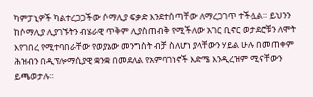ካምፓኒዎች ካልተረጋጋችው ሶማሊያ ፍቃድ እንደተሰጣቸው ለማረጋገጥ ተችሏል። ይህንን ከሶማሊያ ሊያገኙትን ብሄራዊ ጥቅም ሊያስጠብቅ የሚችለው አገር ቢኖር ወታደሮቹን ለሞት እየገበረ የሚተባበራቸው የወያኔው መንግስት ብቻ ስለሆነ ያላቸውን ሃይል ሁሉ በመጠቀም ሕዝብን በዲፕሎማሲያዊ ቋንቋ በመደለል የአምባገነኖች እድሜ እንዲረዝም ሚናቸውን ይጫወታሉ።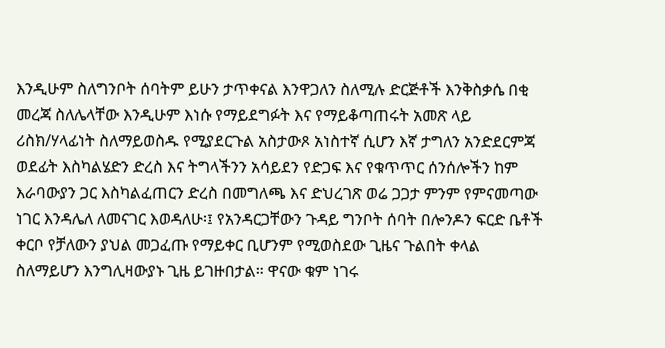እንዲሁም ስለግንቦት ሰባትም ይሁን ታጥቀናል እንዋጋለን ስለሚሉ ድርጅቶች እንቅስቃሴ በቂ መረጃ ስለሌላቸው እንዲሁም እነሱ የማይደግፉት እና የማይቆጣጠሩት አመጽ ላይ ሪስክ/ሃላፊነት ስለማይወስዱ የሚያደርጉል አስታውጾ አነስተኛ ሲሆን እኛ ታግለን አንድደርምጃ ወደፊት እስካልሄድን ድረስ እና ትግላችንን አሳይደን የድጋፍ እና የቁጥጥር ሰንሰሎችን ከም እራባውያን ጋር እስካልፈጠርን ድረስ በመግለጫ እና ድህረገጽ ወሬ ጋጋታ ምንም የምናመጣው ነገር እንዳሌለ ለመናገር እወዳለሁ፡፤ የአንዳርጋቸውን ጉዳይ ግንቦት ሰባት በሎንዶን ፍርድ ቤቶች ቀርቦ የቻለውን ያህል መጋፈጡ የማይቀር ቢሆንም የሚወስደው ጊዜና ጉልበት ቀላል ስለማይሆን እንግሊዛውያኑ ጊዜ ይገዙበታል። ዋናው ቁም ነገሩ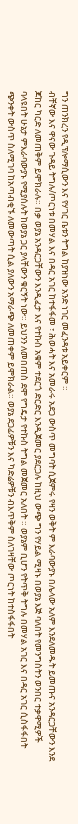ግን ጠንክረን የዲፕሎማሲውን እና የሃገር ቤቱን ትግል ከያዝነው አንድ ነገር መፈንዳቱ አይቀርም ።
ብቸኛው እና ዋናው ጉዳይ ትግሉ/ጦርነቱ በመሃል እና በዳር አገር ከተፋፋመ ፣ ሕወሓት እና አመራሩ አደጋ ውስጥ መግባት ሲጀምሩ የዛን ወቅት ም እራባውያኑ በሌላው አለም እንደለመዱት ይመጡና አንዳርጋቸውን እንደ ጆከር ካርድ ለመጠቅም ይሞክራሉ። በቃ ወያኔ አንዳርጋቸውን እንዲፈታ እና የተኩስ አቁም ተደርጎ ድርድር እንዲጀመር ያደርጋሉ ከዚህ ውጭ ግን የሃይል ሚዛኑ በወያኔ እጅ ባለበት የመንግስትን ወንበር ተቃዋሚዎች ባላዩበት ሁኔታ ምእራባውያኑ የሚያሰሉት ከወያኔ ጋር ያላቸውን ቁርኝት ነው። ይህንን ለመበጠስ ደሞ የግዴታ የተኩስ ትግል መጀመር አለበት ። ወያኔም ቢሆን የትጥቅ ትግሉ በመሃል አገር እና በዳር አገር ሲስፋፋበት ጭንቀት ውስጥ ስለሚገባ ከአጣብቂኙ ለመውጣት ሲል ያለውን አማራጭ ለመጠቀም ይሞክራል። ወያኔ ደጋፊዎቹን እና ካድሬዎቹን ብእጥቅም ስለገዛቸው ጦርነት ከተስፋፋበት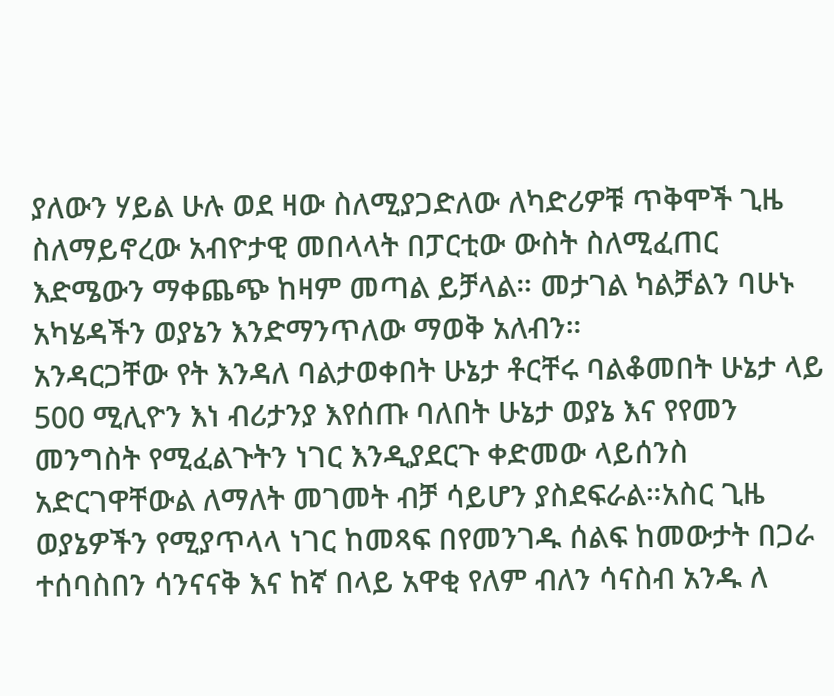ያለውን ሃይል ሁሉ ወደ ዛው ስለሚያጋድለው ለካድሪዎቹ ጥቅሞች ጊዜ ስለማይኖረው አብዮታዊ መበላላት በፓርቲው ውስት ስለሚፈጠር እድሜውን ማቀጨጭ ከዛም መጣል ይቻላል። መታገል ካልቻልን ባሁኑ አካሄዳችን ወያኔን እንድማንጥለው ማወቅ አለብን።
አንዳርጋቸው የት እንዳለ ባልታወቀበት ሁኔታ ቶርቸሩ ባልቆመበት ሁኔታ ላይ 500 ሚሊዮን እነ ብሪታንያ እየሰጡ ባለበት ሁኔታ ወያኔ እና የየመን መንግስት የሚፈልጉትን ነገር እንዲያደርጉ ቀድመው ላይሰንስ አድርገዋቸውል ለማለት መገመት ብቻ ሳይሆን ያስደፍራል።አስር ጊዜ ወያኔዎችን የሚያጥላላ ነገር ከመጻፍ በየመንገዱ ሰልፍ ከመውታት በጋራ ተሰባስበን ሳንናናቅ እና ከኛ በላይ አዋቂ የለም ብለን ሳናስብ አንዱ ለ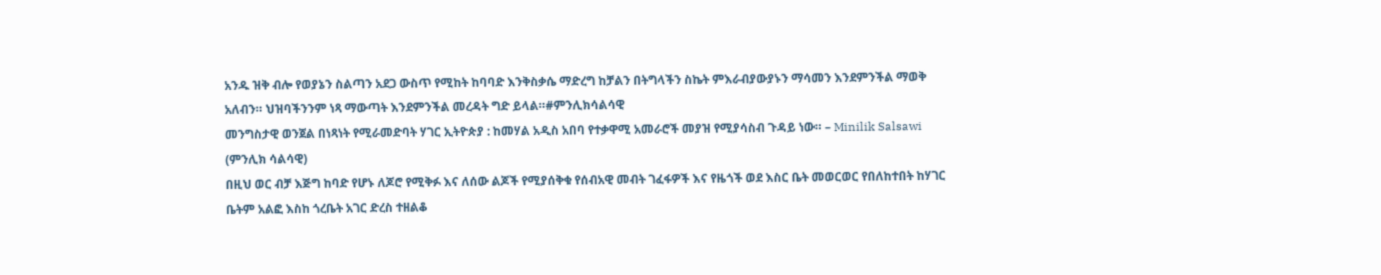አንዱ ዝቅ ብሎ የወያኔን ስልጣን አደጋ ውስጥ የሚከት ከባባድ እንቅስቃሴ ማድረግ ከቻልን በትግላችን ስኬት ምእራብያውያኑን ማሳመን እንደምንችል ማወቅ አለብን። ህዝባችንንም ነጻ ማውጣት እንደምንችል መረዳት ግድ ይላል።#ምንሊክሳልሳዊ
መንግስታዊ ወንጀል በነጻነት የሚራመድባት ሃገር ኢትዮጵያ : ከመሃል አዲስ አበባ የተቃዋሚ አመራሮች መያዝ የሚያሳስብ ጉዳይ ነው። – Minilik Salsawi (ምንሊክ ሳልሳዊ)
በዚህ ወር ብቻ እጅግ ከባድ የሆኑ ለጆሮ የሚቅፉ እና ለሰው ልጆች የሚያሰቅቁ የሰብአዊ መብት ገፈፋዎች እና የዜጎች ወደ እስር ቤት መወርወር የበለከተበት ከሃገር ቤትም አልፎ እስከ ጎረቤት አገር ድረስ ተዘልቆ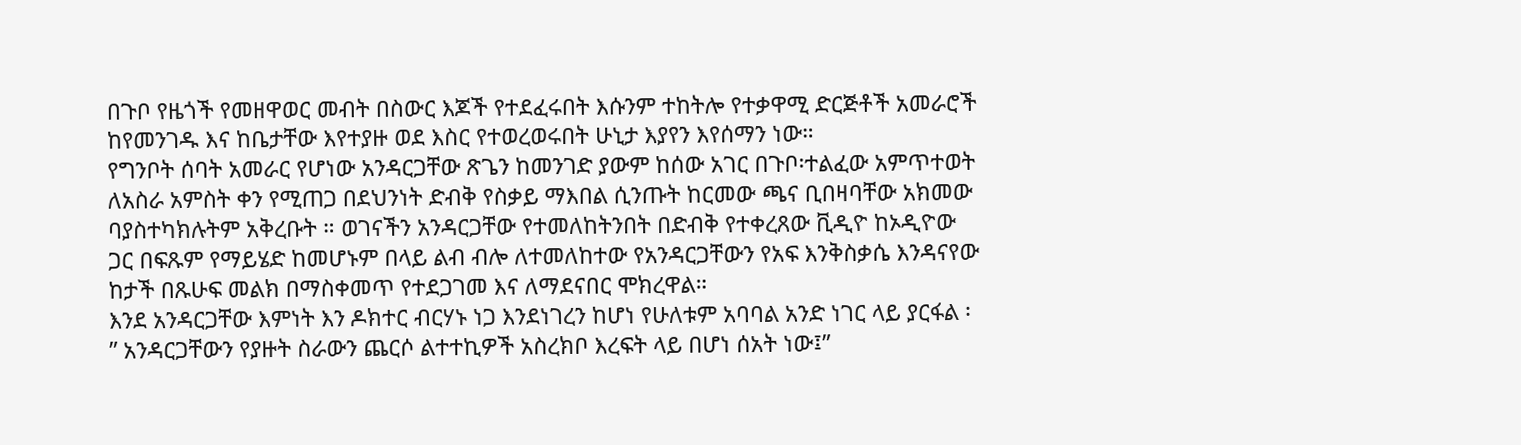በጉቦ የዜጎች የመዘዋወር መብት በስውር እጆች የተደፈሩበት እሱንም ተከትሎ የተቃዋሚ ድርጅቶች አመራሮች ከየመንገዱ እና ከቤታቸው እየተያዙ ወደ እስር የተወረወሩበት ሁኒታ እያየን እየሰማን ነው።
የግንቦት ሰባት አመራር የሆነው አንዳርጋቸው ጽጌን ከመንገድ ያውም ከሰው አገር በጉቦ፡ተልፈው አምጥተወት ለአስራ አምስት ቀን የሚጠጋ በደህንነት ድብቅ የስቃይ ማእበል ሲንጡት ከርመው ጫና ቢበዛባቸው አክመው ባያስተካክሉትም አቅረቡት ። ወገናችን አንዳርጋቸው የተመለከትንበት በድብቅ የተቀረጸው ቪዲዮ ከኦዲዮው ጋር በፍጹም የማይሄድ ከመሆኑም በላይ ልብ ብሎ ለተመለከተው የአንዳርጋቸውን የአፍ እንቅስቃሴ እንዳናየው ከታች በጹሁፍ መልክ በማስቀመጥ የተደጋገመ እና ለማደናበር ሞክረዋል።
እንደ አንዳርጋቸው እምነት እን ዶክተር ብርሃኑ ነጋ እንደነገረን ከሆነ የሁለቱም አባባል አንድ ነገር ላይ ያርፋል ፡ ” አንዳርጋቸውን የያዙት ስራውን ጨርሶ ልተተኪዎች አስረክቦ እረፍት ላይ በሆነ ሰአት ነው፤”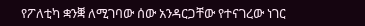የፖለቲካ ቋንቛ ለሚገባው ሰው አንዳርጋቸው የተናገረው ነገር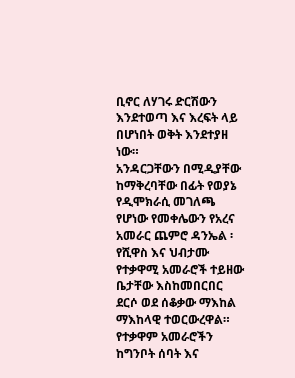ቢኖር ለሃገሩ ድርሽውን እንደተወጣ እና እረፍት ላይ በሆነበት ወቅት እንደተያዘ ነው።
አንዳርጋቸውን በሚዲያቸው ከማቅረባቸው በፊት የወያኔ የዲሞክራሲ መገለጫ የሆነው የመቀሌውን የአረና አመራር ጨምሮ ዳንኤል ፡ የሺዋስ እና ህብታሙ የተቃዋሚ አመራሮች ተይዘው ቤታቸው እስከመበርበር ደርሶ ወደ ሰቆቃው ማእከል ማእከላዊ ተወርውረዋል። የተቃዋም አመራሮችን ከግንቦት ሰባት እና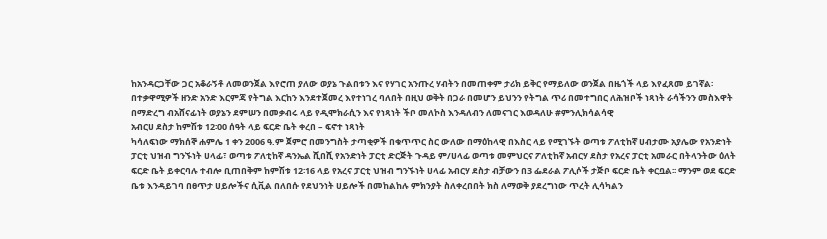ከአንዳርጋቸው ጋር አቆራኝቶ ለመወንጀል እየሮጠ ያለው ወያኔ ጉልበቱን እና የሃገር አንጡረ ሃብትን በመጠቀም ታሪክ ይቅር የማይለው ወንጀል በዜጎች ላይ እየፈጸመ ይገኛል፡
በተቃዋሚዎች ዘንድ አንድ እርምጃ የትግል እርከን እንደተጀመረ እየተነገረ ባለበት በዚህ ወቅት በጋራ በመሆን ይህንን የትግል ጥሪ በመተግበር ለሕዝቦች ነጻነት ራሳችንን መስእዋት በማድረግ ብአሸናፊነት ወያኔን ደምሠን በመቃብሩ ላይ የዲሞክራሲን እና የነጻነት ችቦ መለኮስ እንዳለብን ለመናገር እወዳለሁ #ምንሊክሳልሳዊ
አብርሀ ደስታ ከምሽቱ 12፡00 ሰዓት ላይ ፍርድ ቤት ቀረበ – ፍኖተ ነጻነት
ካሳለፍነው ማክሰኞ ሐምሌ 1 ቀን 2006 ዓ.ም ጀምሮ በመንግስት ታጣቂዎች በቁጥጥር ስር ውለው በማዕከላዊ በእስር ላይ የሚገኙት ወጣቱ ፖለቲከኛ ሀብታሙ አያሌው የአንድነት ፓርቲ ህዝብ ግንኙነት ሀላፊ፣ ወጣቱ ፖለቲከኛ ዳንኤል ሺበሺ የአንድነት ፓርቲ ድርጅት ጉዳይ ም/ሀላፊ ወጣቱ መምህርና ፖለቲከኛ አብርሃ ደስታ የአረና ፓርቲ አመራር በትላንትው ዕለት ፍርድ ቤት ይቀርባሉ ተብሎ ቢጠበቅም ከምሽቱ 12፡16 ላይ የአረና ፓርቲ ህዝብ ግንኙነት ሀላፊ አብርሃ ደስታ ብቻውን በ3 ፌደራል ፖሊሶች ታጅቦ ፍርድ ቤት ቀርቧል፡፡ ማንም ወደ ፍርድ ቤቱ እንዳይገባ በፀጥታ ሀይሎችና ሲቪል በለበሱ የደህንነት ሀይሎች በመከልከሉ ምክንያት ስለቀረበበት ክስ ለማወቅ ያደረግነው ጥረት ሊሳካልን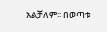አልቻለም፡፡ በወጣቱ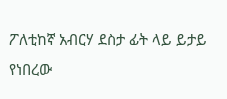ፖለቲከኛ አብርሃ ደስታ ፊት ላይ ይታይ የነበረው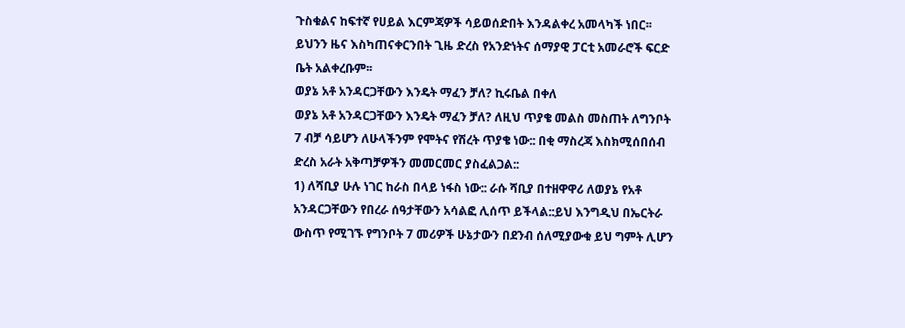ጉስቁልና ከፍተኛ የሀይል እርምጃዎች ሳይወሰድበት እንዳልቀረ አመላካች ነበር፡፡ ይህንን ዜና እስካጠናቀርንበት ጊዜ ድረስ የአንድነትና ሰማያዊ ፓርቲ አመራሮች ፍርድ ቤት አልቀረቡም፡፡
ወያኔ አቶ አንዳርጋቸውን እንዴት ማፈን ቻለ? ኪሩቤል በቀለ
ወያኔ አቶ አንዳርጋቸውን እንዴት ማፈን ቻለ? ለዚህ ጥያቄ መልስ መስጠት ለግንቦት 7 ብቻ ሳይሆን ለሁላችንም የሞትና የሽረት ጥያቄ ነው:: በቂ ማስረጃ እስክሚሰበሰብ ድረስ አራት አቅጣቻዎችን መመርመር ያስፈልጋል::
1) ለሻቢያ ሁሉ ነገር ከራስ በላይ ነፋስ ነው:: ራሱ ሻቢያ በተዘዋዋሪ ለወያኔ የአቶ አንዳርጋቸውን የበረራ ሰዓታቸውን አሳልፎ ሊሰጥ ይችላል::ይህ እንግዲህ በኤርትራ ውስጥ የሚገኙ የግንቦት 7 መሪዎች ሁኔታውን በደንብ ሰለሚያውቁ ይህ ግምት ሊሆን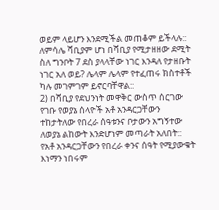ወይም ላይሆን እንደሚችል መጠቆም ይችላሉ:: ለምሳሌ ሻቢያም ሆነ በሻቢያ የሚታዘዘው ደሚት ስለ ግንቦት 7 ደስ ያላላቸው ነገር እንዳለ የታዘቡት ነገር አለ ወይ? ሌላም ሌላም የተፈጠሩ ክስተቶች ካሉ መገምገም ይኖርባቸዋል::
2) በሻቢያ የደህንነት መዋቅር ውስጥ ሰርገው የገቡ የወያኔ ሰላዮች አቶ አንዳርጋቸውን ተከታትለው የበረራ ሰዓቱንና ቦታውን አግኝተው ለወያኔ ልከውት እንድሆነም መጣራት አለበት:: የአቶ አንዳርጋቸውን የበረራ ቀንና ሰዓት የሚያውቁት እነማን ነበሩም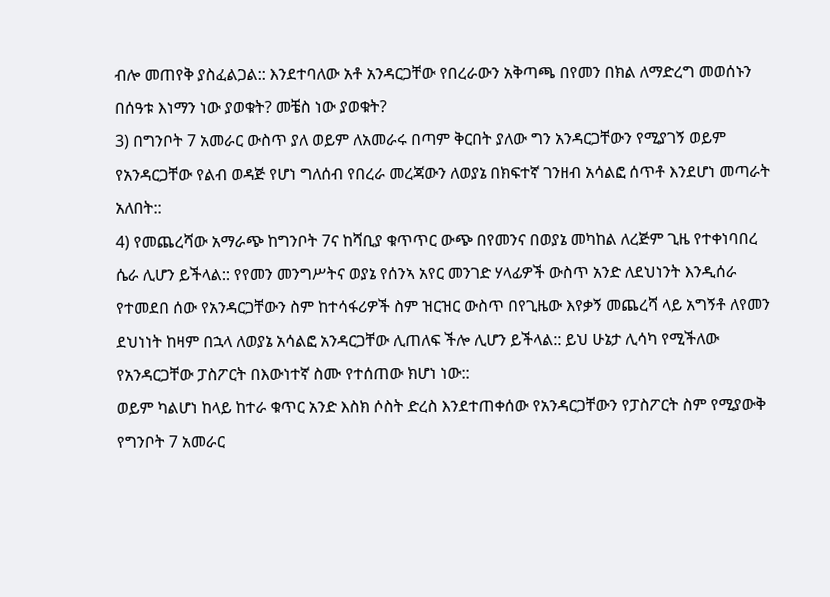ብሎ መጠየቅ ያስፈልጋል:: እንደተባለው አቶ አንዳርጋቸው የበረራውን አቅጣጫ በየመን በክል ለማድረግ መወሰኑን በሰዓቱ እነማን ነው ያወቁት? መቼስ ነው ያወቁት?
3) በግንቦት 7 አመራር ውስጥ ያለ ወይም ለአመራሩ በጣም ቅርበት ያለው ግን አንዳርጋቸውን የሚያገኝ ወይም የአንዳርጋቸው የልብ ወዳጅ የሆነ ግለሰብ የበረራ መረጃውን ለወያኔ በክፍተኛ ገንዘብ አሳልፎ ሰጥቶ እንደሆነ መጣራት አለበት::
4) የመጨረሻው አማራጭ ከግንቦት 7ና ከሻቢያ ቁጥጥር ውጭ በየመንና በወያኔ መካከል ለረጅም ጊዜ የተቀነባበረ ሴራ ሊሆን ይችላል:: የየመን መንግሥትና ወያኔ የሰንኣ አየር መንገድ ሃላፊዎች ውስጥ አንድ ለደህነንት እንዲሰራ የተመደበ ሰው የአንዳርጋቸውን ስም ከተሳፋሪዎች ስም ዝርዝር ውስጥ በየጊዜው እየቃኝ መጨረሻ ላይ አግኝቶ ለየመን ደህነነት ከዛም በኋላ ለወያኔ አሳልፎ አንዳርጋቸው ሊጠለፍ ችሎ ሊሆን ይችላል:: ይህ ሁኔታ ሊሳካ የሚችለው የአንዳርጋቸው ፓስፖርት በእውነተኛ ስሙ የተሰጠው ክሆነ ነው::
ወይም ካልሆነ ከላይ ከተራ ቁጥር አንድ እስክ ሶስት ድረስ እንደተጠቀሰው የአንዳርጋቸውን የፓስፖርት ስም የሚያውቅ የግንቦት 7 አመራር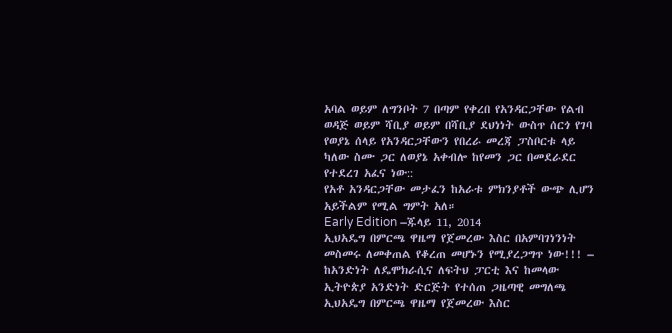አባል ወይም ለግንቦት 7 በጣም የቀረበ የአንዳርጋቸው የልብ ወዳጅ ወይም ሻቢያ ወይም በሻቢያ ደህነነት ውስጥ ሰርጎ የገባ የወያኔ ሰላይ የአንዳርጋቸውን የበረራ መረጃ ፓስቦርቱ ላይ ካለው ስሙ ጋር ለወያኔ አቀብሎ ከየመን ጋር በመደራደር የተደረገ አፈና ነው::
የአቶ አንዳርጋቸው መታፈን ከአራቱ ምክንያቶች ውጭ ሊሆን አይችልም የሚል ግምት አለ።
Early Edition –ጁላይ 11, 2014
ኢህአዴግ በምርጫ ዋዜማ የጀመረው እስር በአምባገነንነት መስመሩ ለመቀጠል የቆረጠ መሆኑን የሚያረጋግጥ ነው!!! – ከአንድነት ለዴሞክራሲና ለፍትህ ፓርቲ እና ከመላው ኢትዮጵያ አንድነት ድርጅት የተሰጠ ጋዜጣዊ መግለጫ
ኢህአዴግ በምርጫ ዋዜማ የጀመረው እስር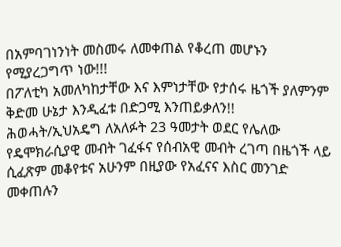በአምባገነንነት መስመሩ ለመቀጠል የቆረጠ መሆኑን የሚያረጋግጥ ነው!!!
በፖለቲካ አመለካከታቸው እና እምነታቸው የታሰሩ ዜጎች ያለምንም ቅድመ ሁኔታ እንዲፈቱ በድጋሚ እንጠይቃለን!!
ሕወሓት/ኢህአዴግ ለአለፉት 23 ዓመታት ወደር የሌለው የዴሞክራሲያዊ መብት ገፈፋና የሰብአዊ መብት ረገጣ በዜጎች ላይ ሲፈጽም መቆየቱና አሁንም በዚያው የአፈናና እስር መንገድ መቀጠሉን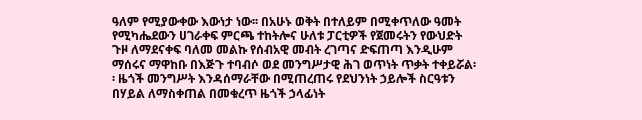ዓለም የሚያውቀው እውነታ ነው፡፡ በአሁኑ ወቅት በተለይም በሚቀጥለው ዓመት የሚካሔደውን ሀገራቀፍ ምርጫ ተከትሎና ሁለቱ ፓርቲዎች የጀመሩትን የውህድት ጉዞ ለማደናቀፍ ባለመ መልኩ የሰብአዊ መብት ረገጣና ድፍጠጣ እንዲሁም ማሰሩና ማዋከቡ በእጅጉ ተባብሶ ወደ መንግሥታዊ ሕገ ወጥነት ጥቃት ተቀይሯል፡፡ ዜጎች መንግሥት እንዳሰማራቸው በሚጠረጠሩ የደህንነት ኃይሎች ስርዓቱን በሃይል ለማስቀጠል በመቁረጥ ዜጎች ኃላፊነት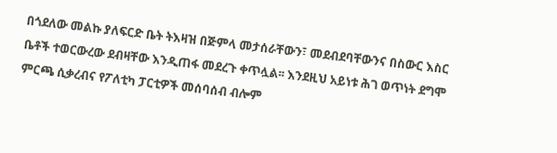በጎደለው መልኩ ያለፍርድ ቤት ትእዛዝ በጅምላ መታሰራቸውን፣ መደብደባቸውንና በስውር እስር ቤቶች ተወርውረው ደብዛቸው እንዲጠፋ መደረጉ ቀጥሏል፡፡ እንደዚህ አይነቱ ሕገ ወጥነት ደግሞ ምርጫ ሲቃረብና የፖለቲካ ፓርቲዎች መሰባሰብ ብሎም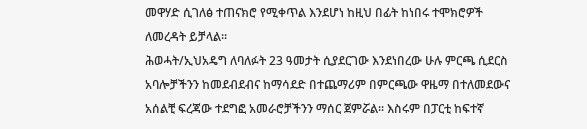መዋሃድ ሲገለፅ ተጠናክሮ የሚቀጥል እንደሆነ ከዚህ በፊት ከነበሩ ተሞክሮዎች ለመረዳት ይቻላል፡፡
ሕወሓት/ኢህአዴግ ለባለፉት 23 ዓመታት ሲያደርገው እንደነበረው ሁሉ ምርጫ ሲደርስ አባሎቻችንን ከመደብደብና ከማሳደድ በተጨማሪም በምርጫው ዋዜማ በተለመደውና አሰልቺ ፍረጃው ተደግፎ አመራሮቻችንን ማሰር ጀምሯል፡፡ እስሩም በፓርቲ ከፍተኛ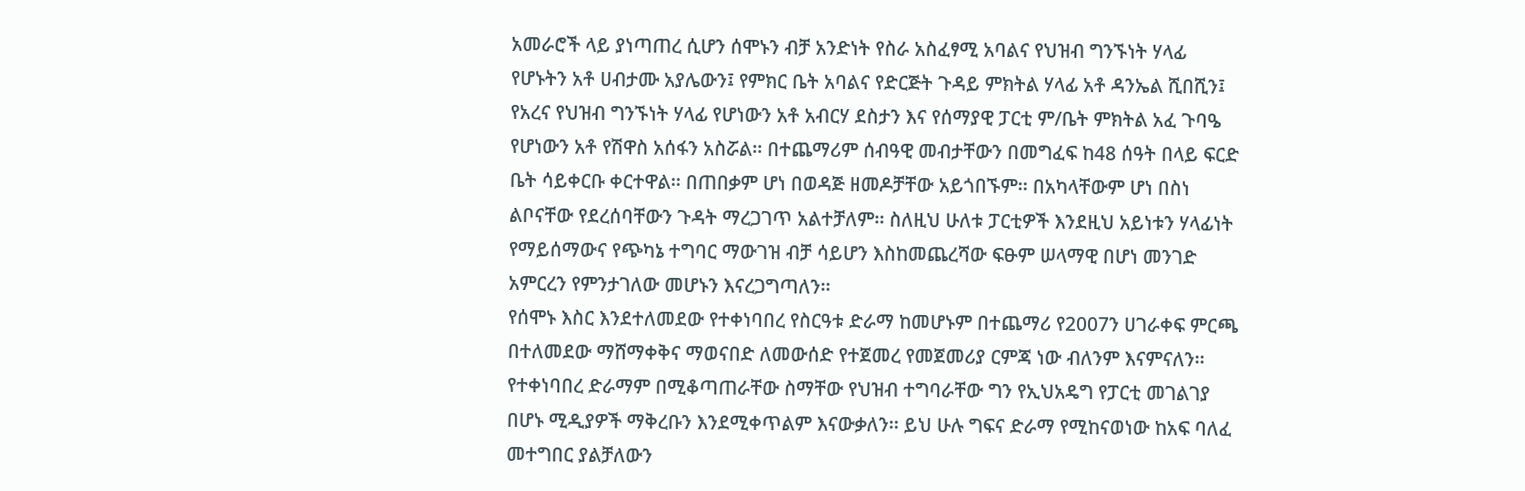አመራሮች ላይ ያነጣጠረ ሲሆን ሰሞኑን ብቻ አንድነት የስራ አስፈፃሚ አባልና የህዝብ ግንኙነት ሃላፊ የሆኑትን አቶ ሀብታሙ አያሌውን፤ የምክር ቤት አባልና የድርጅት ጉዳይ ምክትል ሃላፊ አቶ ዳንኤል ሺበሺን፤ የአረና የህዝብ ግንኙነት ሃላፊ የሆነውን አቶ አብርሃ ደስታን እና የሰማያዊ ፓርቲ ም/ቤት ምክትል አፈ ጉባዔ የሆነውን አቶ የሽዋስ አሰፋን አስሯል፡፡ በተጨማሪም ሰብዓዊ መብታቸውን በመግፈፍ ከ48 ሰዓት በላይ ፍርድ ቤት ሳይቀርቡ ቀርተዋል፡፡ በጠበቃም ሆነ በወዳጅ ዘመዶቻቸው አይጎበኙም፡፡ በአካላቸውም ሆነ በስነ ልቦናቸው የደረሰባቸውን ጉዳት ማረጋገጥ አልተቻለም፡፡ ስለዚህ ሁለቱ ፓርቲዎች እንደዚህ አይነቱን ሃላፊነት የማይሰማውና የጭካኔ ተግባር ማውገዝ ብቻ ሳይሆን እስከመጨረሻው ፍፁም ሠላማዊ በሆነ መንገድ አምርረን የምንታገለው መሆኑን እናረጋግጣለን፡፡
የሰሞኑ እስር እንደተለመደው የተቀነባበረ የስርዓቱ ድራማ ከመሆኑም በተጨማሪ የ2007ን ሀገራቀፍ ምርጫ በተለመደው ማሸማቀቅና ማወናበድ ለመውሰድ የተጀመረ የመጀመሪያ ርምጃ ነው ብለንም እናምናለን፡፡ የተቀነባበረ ድራማም በሚቆጣጠራቸው ስማቸው የህዝብ ተግባራቸው ግን የኢህአዴግ የፓርቲ መገልገያ በሆኑ ሚዲያዎች ማቅረቡን እንደሚቀጥልም እናውቃለን፡፡ ይህ ሁሉ ግፍና ድራማ የሚከናወነው ከአፍ ባለፈ መተግበር ያልቻለውን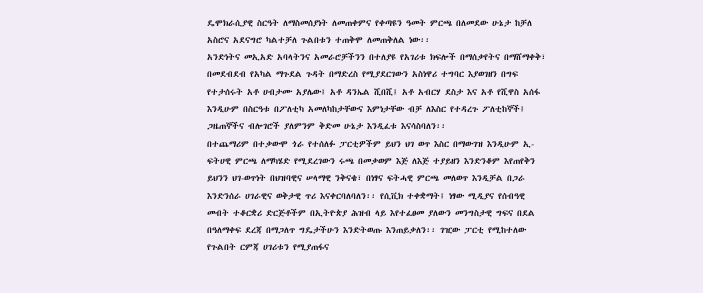ዴሞክራሲያዊ ስርዓት ለማስመሰያነት ለመጠቀምና የቀጣዩን ዓመት ምርጫ በለመደው ሁኔታ ከቻለ አስሮና አደናግሮ ካልተቻለ ጉልበቱን ተጠቅሞ ለመጠቅለል ነው፡፡
አንድነትና መኢአድ አባላትንና አመራሮቻችንን በተለያዩ የአገሪቱ ክፍሎች በማሰቃየትና በማሸማቀቅ፣ በመደብደብ የአካል ማጉደል ጉዳት በማድረስ የሚያደርገውን አስነዋሪ ተግባር እያወገዘን በግፍ የተታሰሩት አቶ ሀብታሙ አያሌው፤ አቶ ዳንኤል ሺበሺ፤ አቶ አብርሃ ደስታ እና አቶ የሺዋስ አሰፋ እንዲሁም በስርዓቱ በፖለቲካ አመለካከታቸውና እምነታቸው ብቻ ለእስር የተዳረጉ ፖለቲከኞች፤ ጋዜጠኞችና ብሎገሮች ያለምንም ቅድመ ሁኔታ እንዲፈቱ እናሳስባለን፡፡
በተጨማሪም በተቃውሞ ጎራ የተሰለፉ ፓርቲዎችም ይህን ህገ ወጥ እስር በማውገዝ እንዲሁም ኢ-ፍትሀዊ ምርጫ ለማካሄድ የሚደረገውን ሩጫ በመቃወም እጅ ለእጅ ተያይዘን እንድንቆም እየጠየቅን ይህንን ህገ-ወጥነት በህዝባዊና ሠላማዊ ንቅናቄ፣ በነፃና ፍትሓዊ ምርጫ መለወጥ እንዲቻል በጋራ እንድንሰራ ሀገራዊና ወቅታዊ ጥሪ እናቀርባለባለን፡፡ የሲቪክ ተቀቋማት፤ ነፃው ሚዲያና የሰብዓዊ መብት ተቆርቋሪ ድርጅቶችም በኢትዮጵያ ሕዝብ ላይ እየተፈፀመ ያለውን መንግስታዊ ግፍና በደል በዓለማቀፍ ደረጃ በማጋለጥ ግዴታችሁን እንድትወጡ እንጠይቃለን፡፡ ገዢው ፓርቲ የሚከተለው የጉልበት ርምጃ ሀገሪቱን የሚያጠፋና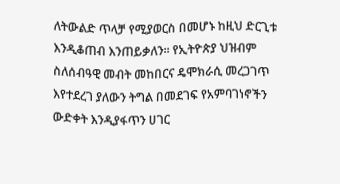ለትውልድ ጥላቻ የሚያወርስ በመሆኑ ከዚህ ድርጊቱ እንዲቆጠብ እንጠይቃለን፡፡ የኢትዮጵያ ህዝብም ስለሰብዓዊ መብት መከበርና ዴሞክራሲ መረጋገጥ እየተደረገ ያለውን ትግል በመደገፍ የአምባገነኖችን ውድቀት እንዲያፋጥን ሀገር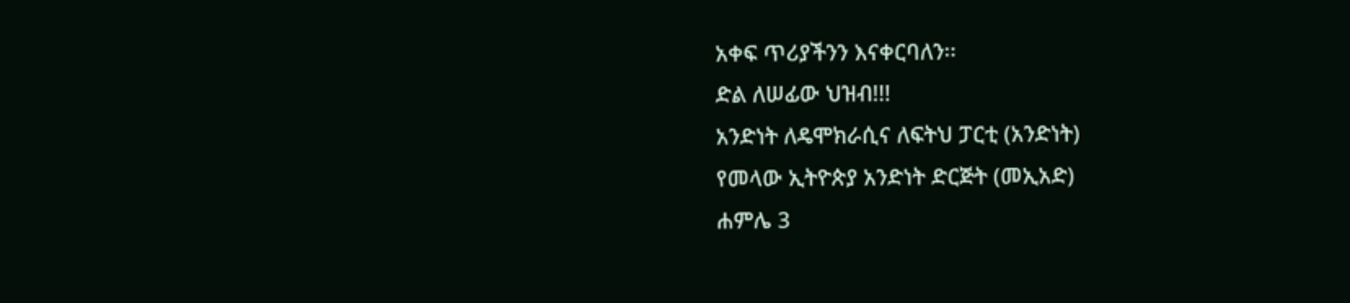አቀፍ ጥሪያችንን እናቀርባለን፡፡
ድል ለሠፊው ህዝብ!!!
አንድነት ለዴሞክራሲና ለፍትህ ፓርቲ (አንድነት)
የመላው ኢትዮጵያ አንድነት ድርጅት (መኢአድ)
ሐምሌ 3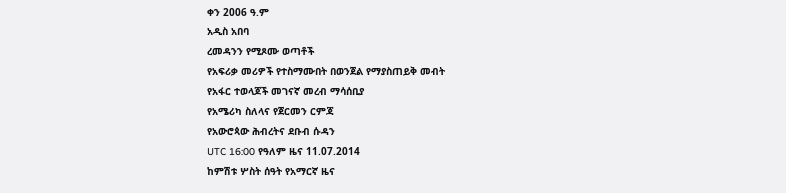ቀን 2006 ዓ.ም
አዲስ አበባ
ረመዳንን የሚጾሙ ወጣቶች
የአፍሪቃ መሪዎች የተስማሙበት በወንጀል የማያስጠይቅ መብት
የአፋር ተወላጆች መገናኛ መረብ ማሳሰቢያ
የአሜሪካ ስለላና የጀርመን ርምጃ
የአውሮጳው ሕብረትና ደቡብ ሱዳን
UTC 16:00 የዓለም ዜና 11.07.2014
ከምሽቱ ሦስት ሰዓት የአማርኛ ዜና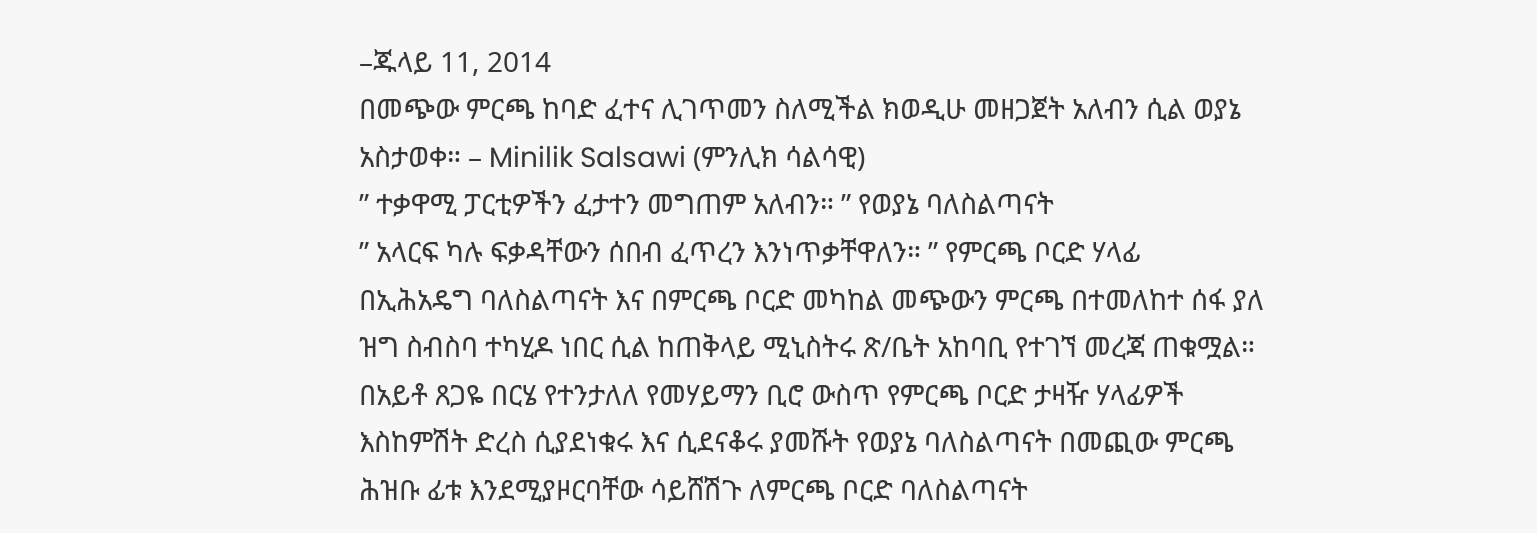–ጁላይ 11, 2014
በመጭው ምርጫ ከባድ ፈተና ሊገጥመን ስለሚችል ክወዲሁ መዘጋጀት አለብን ሲል ወያኔ አስታወቀ። – Minilik Salsawi (ምንሊክ ሳልሳዊ)
” ተቃዋሚ ፓርቲዎችን ፈታተን መግጠም አለብን። ” የወያኔ ባለስልጣናት
” አላርፍ ካሉ ፍቃዳቸውን ሰበብ ፈጥረን እንነጥቃቸዋለን። ” የምርጫ ቦርድ ሃላፊ
በኢሕአዴግ ባለስልጣናት እና በምርጫ ቦርድ መካከል መጭውን ምርጫ በተመለከተ ሰፋ ያለ ዝግ ስብስባ ተካሂዶ ነበር ሲል ከጠቅላይ ሚኒስትሩ ጽ/ቤት አከባቢ የተገኘ መረጃ ጠቁሟል። በአይቶ ጸጋዬ በርሄ የተንታለለ የመሃይማን ቢሮ ውስጥ የምርጫ ቦርድ ታዛዥ ሃላፊዎች እስከምሽት ድረስ ሲያደነቁሩ እና ሲደናቆሩ ያመሹት የወያኔ ባለስልጣናት በመጪው ምርጫ ሕዝቡ ፊቱ እንደሚያዞርባቸው ሳይሸሽጉ ለምርጫ ቦርድ ባለስልጣናት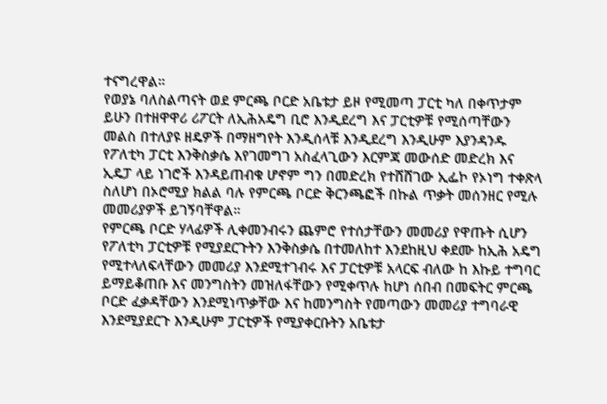ተናግረዋል።
የወያኔ ባለስልጣናት ወደ ምርጫ ቦርድ አቤቱታ ይዞ የሚመጣ ፓርቲ ካለ በቀጥታም ይሁን በተዘዋዋሪ ሪፖርት ለኢሕአዴግ ቢሮ እንዲደረግ እና ፓርቲዎቹ የሚሰጣቸውን መልስ በተለያዩ ዘዴዎች በማዘግየት እንዲሰላቹ እንዲደረግ እንዲሁም እያንዳንዱ የፖለቲካ ፓርቲ እንቅስቃሴ እየገመግገ አስፈላጊውን እርምጃ መውሰድ መድረክ እና ኢዴፓ ላይ ነገሮች እንዳይጠብቁ ሆኖም ግን በመድረክ የተሸሸገው ኢፌኮ የኦነግ ተቀጽላ ስለሆነ በኦሮሚያ ክልል ባሉ የምርጫ ቦርድ ቅርንጫፎች በኩል ጥቃት መሰንዘር የሚሉ መመሪያዎች ይገኝባቸዋል።
የምርጫ ቦርድ ሃላፊዎች ሊቀመንብሩን ጨምሮ የተሰታቸውን መመሪያ የዋጡት ሲሆን የፖለቲካ ፓርቲዎቹ የሚያደርጉትን እንቅስቃሴ በተመለከተ እንደከዚህ ቀደሙ ከኢሕ አዴግ የሚተላለፍላቸውን መመሪያ እንደሚተገብሩ እና ፓርቲዎቹ አላርፍ ብለው ከ እኩይ ተግባር ይማይቆጠቡ እና መንግስትን መዝለፋቸውን የሚቀጥሉ ከሆነ ሰበብ በመፍትር ምርጫ ቦርድ ፈቃዳቸውን እንደሚነጥቃቸው እና ከመንግስት የመጣውን መመሪያ ተግባራዊ እንደሚያደርጉ እንዲሁም ፓርቲዎች የሚያቀርቡትን አቤቱታ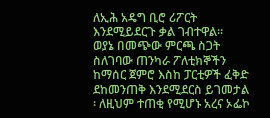ለኢሕ አዴግ ቢሮ ሪፖርት እንደሚይደርጉ ቃል ገብተዋል።
ወያኔ በመጭው ምርጫ ስጋት ስለገባው ጠንካራ ፖለቲክኞችን ከማሰር ጀምሮ እስከ ፓርቲዎች ፈቅድ ደከመንጠቅ እንደሚደርስ ይገመታል ፡ ለዚህም ተጠቂ የሚሆኑ አረና ኦፌኮ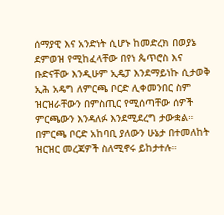ሰማያዊ እና አንድነት ሲሆኑ ከመድረክ በወያኔ ደምወዝ የሚከፈላቸው በየነ ጴጥሮስ እና ቡድናቸው እንዲሁም ኢዴፓ እንደማይነኩ ሲታወቅ ኢሕ አዴግ ለምርጫ ቦርድ ሊቀመንበር ስም ዝርዝራቸውን በምስጢር የሚሰጣቸው ሰዎች ምርጫውን እንዳለፉ እንደሚደረግ ታውቋል። በምርጫ ቦርድ አከባቢ ያለውን ሁኔታ በተመለከት ዝርዝር መረጃዎች ስለሚኖሩ ይከታተሉ።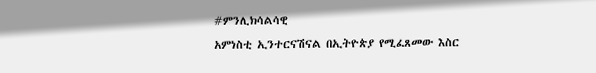#ምንሊክሳልሳዊ
አምነስቲ ኢንተርናሽናል በኢትዮጵያ የሚፈጸመው እስር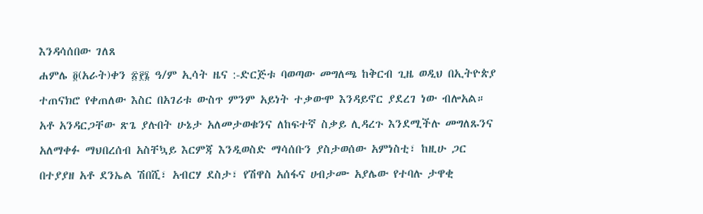እንዳሳሰበው ገለጸ
ሐምሌ ፬(አራት)ቀን ፳፻፮ ዓ/ም ኢሳት ዜና :-ድርጅቱ ባወጣው መግለጫ ከቅርብ ጊዜ ወዲህ በኢትዮጵያ ተጠናክሮ የቀጠለው እስር በአገሪቱ ውስጥ ምንም አይነት ተቃውሞ እንዳይኖር ያደረገ ነው ብሎአል።
አቶ አንዳርጋቸው ጽጌ ያሉበት ሁኔታ አለመታወቁንና ለከፍተኛ ስቃይ ሊዳረጉ እንደሚችሉ መግለጹንና አለማቀፉ ማህበረሰብ አስቸኳይ እርምጃ እንዲወስድ ማሳሰቡን ያስታወሰው አምነስቲ፣ ከዚሁ ጋር በተያያዘ አቶ ደንኤል ሽበሺ፣ አብርሃ ደስታ፣ የሽዋስ አሰፋና ሀብታሙ አያሌው የተባሉ ታዋቂ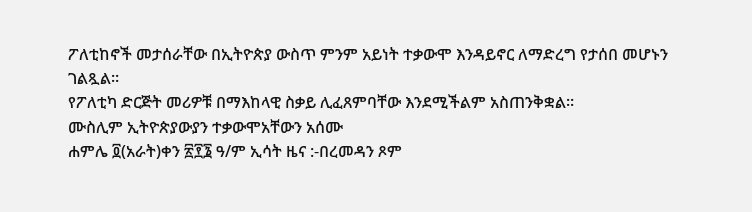ፖለቲከኖች መታሰራቸው በኢትዮጵያ ውስጥ ምንም አይነት ተቃውሞ እንዳይኖር ለማድረግ የታሰበ መሆኑን ገልጿል።
የፖለቲካ ድርጅት መሪዎቹ በማእከላዊ ስቃይ ሊፈጸምባቸው እንደሚችልም አስጠንቅቋል።
ሙስሊም ኢትዮጵያውያን ተቃውሞአቸውን አሰሙ
ሐምሌ ፬(አራት)ቀን ፳፻፮ ዓ/ም ኢሳት ዜና :-በረመዳን ጾም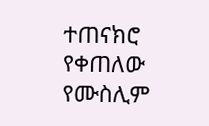ተጠናክሮ የቀጠለው የሙስሊም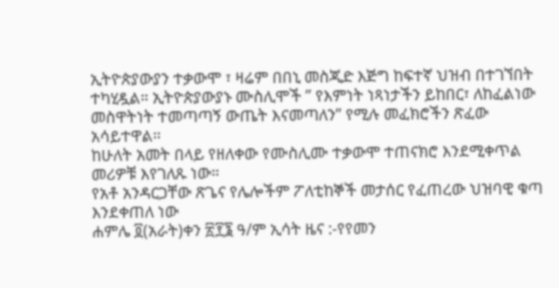ኢትዮጵያውያን ተቃውሞ ፣ ዛሬም በበኒ መስጂድ እጅግ ከፍተኛ ህዝብ በተገኘበት ተካሂዷል። ኢትዮጵያውያኑ ሙስሊሞች ” የእምነት ነጻነታችን ይከበር፣ ለከፈልነው መስዋትነት ተመጣጣኝ ውጤት እናመጣለን” የሚሉ መፈክሮችን ጽፈው አሳይተዋል።
ከሁለት አመት በላይ የዘለቀው የሙስሊሙ ተቃውሞ ተጠናክሮ እንደሚቀጥል መሪዎቹ እየገለጹ ነው።
የአቶ አንዳርጋቸው ጽጌና የሌሎችም ፖለቲከኞች መታሰር የፈጠረው ህዝባዊ ቁጣ እንደቀጠለ ነው
ሐምሌ ፬(አራት)ቀን ፳፻፮ ዓ/ም ኢሳት ዜና :-የየመን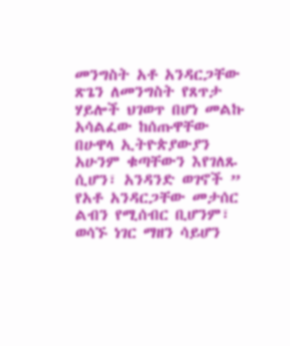መንግስት አቶ አንዳርጋቸው ጽጌን ለመንግስት የጸጥታ ሃይሎች ህገወጥ በሆነ መልኩ አሳልፈው ከሰጡዋቸው በሁዋላ ኢትዮጵያውያን አሁንም ቁጣቸውን እየገለጹ ሲሆን፣ አንዳንድ ወገኖች ” የአቶ አንዳርጋቸው መታሰር ልብን የሚሰብር ቢሆንም፣ ወሳኙ ነገር ማዘን ሳይሆን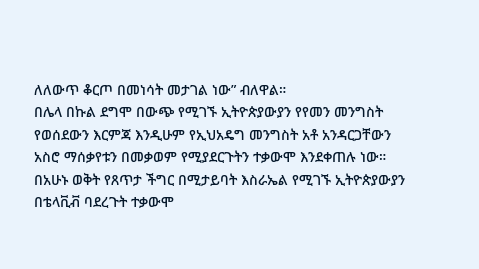ለለውጥ ቆርጦ በመነሳት መታገል ነው” ብለዋል።
በሌላ በኩል ደግሞ በውጭ የሚገኙ ኢትዮጵያውያን የየመን መንግስት የወሰደውን እርምጃ እንዲሁም የኢህአዴግ መንግስት አቶ አንዳርጋቸውን አስሮ ማሰቃየቱን በመቃወም የሚያደርጉትን ተቃውሞ እንደቀጠሉ ነው። በአሁኑ ወቅት የጸጥታ ችግር በሚታይባት እስራኤል የሚገኙ ኢትዮጵያውያን በቴላቪቭ ባደረጉት ተቃውሞ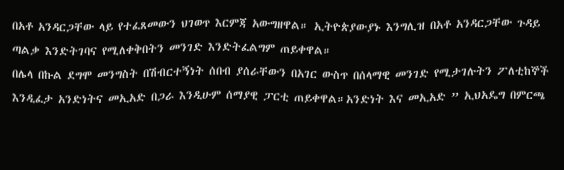በአቶ አንዳርጋቸው ላይ የተፈጸመውን ህገወጥ እርምጃ አውግዘዋል። ኢትዮጵያውያኑ እንግሊዝ በአቶ አንዳርጋቸው ጉዳይ ጣልቃ እንድትገባና የሚለቀቅበትን መንገድ እንድትፈልግም ጠይቀዋል።
በሌላ በኩል ደግሞ መንግስት በሽብርተኝነት ሰበብ ያሰራቸውን በአገር ውስጥ በሰላማዊ መንገድ የሚታገሉትን ፖለቲከኞች እንዲፈታ አንድነትና መኢአድ በጋራ እንዲሁም ሰማያዊ ፓርቲ ጠይቀዋል።አንድነት እና መኢአድ ” ኢህአዴግ በምርጫ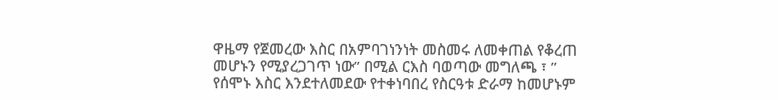ዋዜማ የጀመረው እስር በአምባገነንነት መስመሩ ለመቀጠል የቆረጠ መሆኑን የሚያረጋገጥ ነው” በሚል ርእስ ባወጣው መግለጫ ፣ ” የሰሞኑ እስር እንደተለመደው የተቀነባበረ የስርዓቱ ድራማ ከመሆኑም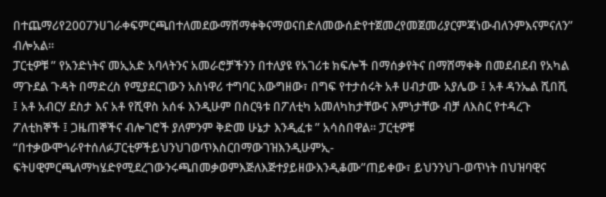በተጨማሪየ2007ንሀገራቀፍምርጫበተለመደውማሸማቀቅናማወናበድለመውሰድየተጀመረየመጀመሪያርምጃነውብለንምእናምናለን” ብሎአል።
ፓርቲዎቹ ” የአንድነትና መኢአድ አባላትንና አመራሮቻችንን በተለያዩ የአገሪቱ ክፍሎች በማሰቃየትና በማሸማቀቅ በመደብደብ የአካል ማጉደል ጉዳት በማድረስ የሚያደርገውን አስነዋሪ ተግባር አውግዘው፣ በግፍ የተታሰሩት አቶ ሀብታሙ አያሌው ፤ አቶ ዳንኤል ሺበሺ ፤ አቶ አብርሃ ደስታ እና አቶ የሺዋስ አሰፋ እንዲሁም በስርዓቱ በፖለቲካ አመለካከታቸውና እምነታቸው ብቻ ለእስር የተዳረጉ ፖለቲከኞች ፤ ጋዜጠኞችና ብሎገሮች ያለምንም ቅድመ ሁኔታ እንዲፈቱ ” አሳስበዋል። ፓርቲዎቹ “በተቃውሞጎራየተሰለፉፓርቲዎችይህንህገወጥእስርበማውገዝእንዲሁምኢ-ፍትሀዊምርጫለማካሄድየሚደረገውንሩጫበመቃወምእጅለእጅተያይዘውእንዲቆሙ”ጠይቀው፣ ይህንንህገ-ወጥነት በህዝባዊና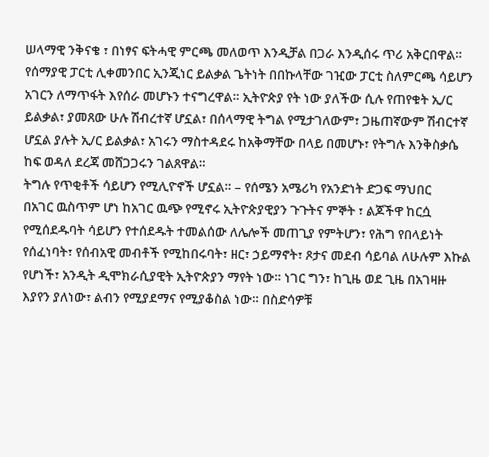ሠላማዊ ንቅናቄ ፣ በነፃና ፍትሓዊ ምርጫ መለወጥ እንዲቻል በጋራ እንዲሰሩ ጥሪ አቅርበዋል።
የሰማያዊ ፓርቲ ሊቀመንበር ኢንጂነር ይልቃል ጌትነት በበኩላቸው ገዢው ፓርቲ ስለምርጫ ሳይሆን አገርን ለማጥፋት እየሰራ መሆኑን ተናግረዋል። ኢትዮጵያ የት ነው ያለችው ሲሉ የጠየቁት ኢ/ር ይልቃል፣ ያመጸው ሁሉ ሽብረተኛ ሆኗል፣ በሰላማዊ ትግል የሚታገለውም፣ ጋዜጠኛውም ሽብርተኛ ሆኗል ያሉት ኢ/ር ይልቃል፣ አገሩን ማስተዳደሩ ከአቅማቸው በላይ በመሆኑ፣ የትግሉ እንቅስቃሴ ከፍ ወዳለ ደረጃ መሸጋጋሩን ገልጸዋል።
ትግሉ የጥቂቶች ሳይሆን የሚሊዮኖች ሆኗል። – የሰሜን አሜሪካ የአንድነት ድጋፍ ማህበር
በአገር ዉስጥም ሆነ ከአገር ዉጭ የሚኖሩ ኢትዮጵያዊያን ጉጉትና ምኞት ፣ ልጆችዋ ከርሷ የሚሰደዱባት ሳይሆን የተሰደዱት ተመልሰው ለሌሎች መጠጊያ የምትሆን፣ የሕግ የበላይነት የሰፈነባት፣ የሰብአዊ መብቶች የሚከበሩባት፣ ዘር፣ ኃይማኖት፣ ጾታና መደብ ሳይባል ለሁሉም እኩል የሆነች፣ አንዲት ዲሞክራሲያዊት ኢትዮጵያን ማየት ነው። ነገር ግን፣ ከጊዜ ወደ ጊዜ በአገዛዙ እያየን ያለነው፣ ልብን የሚያደማና የሚያቆስል ነው። በስድሳዎቹ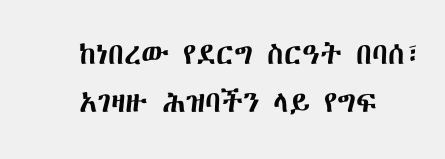ከነበረው የደርግ ስርዓት በባሰ፣ አገዛዙ ሕዝባችን ላይ የግፍ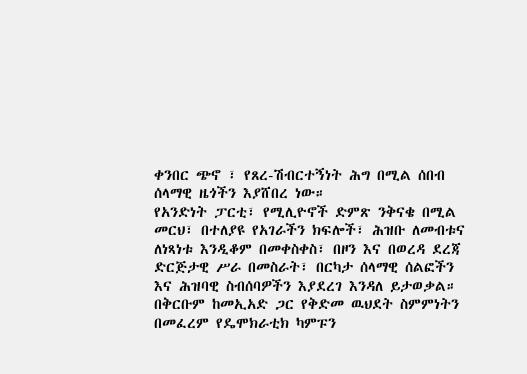ቀንበር ጭኖ ፣ የጸረ-ሽብርተኝነት ሕግ በሚል ሰበብ ሰላማዊ ዜጎችን እያሸበረ ነው።
የአንድነት ፓርቲ፣ የሚሊዮኖች ድምጽ ንቅናቄ በሚል መርህ፣ በተለያዩ የአገራችን ክፍሎች፣ ሕዝቡ ለመብቱና ለነጻነቱ እንዲቆም በመቀስቀስ፣ በዞን እና በወረዳ ደረጃ ድርጅታዊ ሥራ በመስራት፣ በርካታ ሰላማዊ ሰልፎችን እና ሕዝባዊ ስብሰባዎችን እያደረገ እንዳለ ይታወቃል። በቅርቡም ከመኢአድ ጋር የቅድመ ዉህደት ስምምነትን በመፈረም የዴሞክራቲክ ካምፑን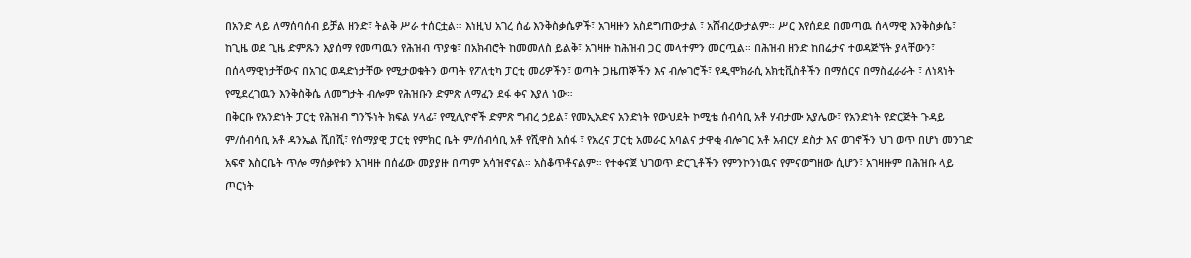በአንድ ላይ ለማሰባሰብ ይቻል ዘንድ፣ ትልቅ ሥራ ተሰርቷል። እነዚህ አገረ ሰፊ እንቅስቃሴዎች፣ አገዛዙን አስደግጠውታል ፣ አሸብረውታልም። ሥር እየሰደደ በመጣዉ ሰላማዊ እንቅስቃሴ፣ ከጊዜ ወደ ጊዜ ድምጹን እያሰማ የመጣዉን የሕዝብ ጥያቄ፣ በአክብሮት ከመመለስ ይልቅ፣ አገዛዙ ከሕዝብ ጋር መላተምን መርጧል። በሕዝብ ዘንድ ከበሬታና ተወዳጅኘት ያላቸውን፣ በሰላማዊነታቸውና በአገር ወዳድነታቸው የሚታወቁትን ወጣት የፖለቲካ ፓርቲ መሪዎችን፣ ወጣት ጋዜጠኞችን እና ብሎገሮች፣ የዲሞክራሲ አክቲቪስቶችን በማሰርና በማስፈራራት ፣ ለነጻነት የሚደረገዉን እንቅስቅሴ ለመግታት ብሎም የሕዝቡን ድምጽ ለማፈን ደፋ ቀና እያለ ነው።
በቅርቡ የአንድነት ፓርቲ የሕዝብ ግንኙነት ክፍል ሃላፊ፣ የሚሊዮኖች ድምጽ ግብረ ኃይል፣ የመኢአድና አንድነት የውህደት ኮሚቴ ሰብሳቢ አቶ ሃብታሙ አያሌው፣ የአንድነት የድርጅት ጉዳይ ም/ሰብሳቢ አቶ ዳንኤል ሺበሺ፣ የሰማያዊ ፓርቲ የምክር ቤት ም/ሰብሳቢ አቶ የሺዋስ አሰፋ ፣ የአረና ፓርቲ አመራር አባልና ታዋቂ ብሎገር አቶ አብርሃ ደስታ እና ወገኖችን ህገ ወጥ በሆነ መንገድ አፍኖ እስርቤት ጥሎ ማሰቃየቱን አገዛዙ በሰፊው መያያዙ በጣም አሳዝኖናል። አስቆጥቶናልም። የተቀናጀ ህገወጥ ድርጊቶችን የምንኮንነዉና የምናወግዘው ሲሆን፣ አገዛዙም በሕዝቡ ላይ ጦርነት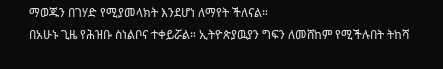ማወጁን በገሃድ የሚያመላክት እንደሆነ ለማየት ችለናል።
በአሁኑ ጊዜ የሕዝቡ ስነልቦና ተቀይሯል። ኢትዮጵያዉያን ግፍን ለመሸከም የሚችሉበት ትከሻ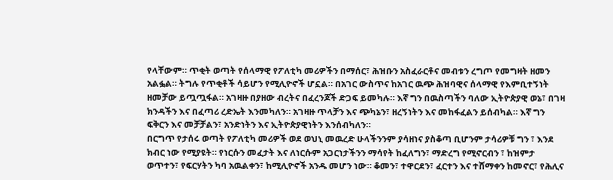የላቸውም። ጥቂት ወጣት የሰላማዊ የፖለቲካ መሪዎችን በማሰር፣ ሕዝቡን አስፈራርቶና መብቱን ረግጦ የመግዛት ዘመን አልፏል። ትግሉ የጥቂቶች ሳይሆን የሚሊዮኖች ሆኗል። በአገር ውስጥና ከአገር ዉጭ ሕዝባዊና ሰላማዊ የእምቢተኝነት ዘመቻው ይጧጧፋል። አገዛዙ በያዘው ብረትና በፈረንጆች ድጋፍ ይመካሉ። እኛ ግን በዉስጣችን ባለው ኢትዮጵያዊ ወኔ፣ በገዛ ክንዳችን እና በፈጣሪ ረድኤት እንመካለን። አገዛዙ ጥላቻን እና ጭካኔን፣ ዘረኝነትን እና መከፋፈልን ይሰብካል። እኛ ግን ፍቅርን እና መቻቻልን፣ አንድነትን እና ኢትዮጵያዊነትን እንሰብካለን።
በርግጥ የታሰሩ ወጣት የፖለቲካ መሪዎች ወደ ወህኒ መዉረድ ሁላችንንም ያሳዘነና ያስቆጣ ቢሆንም ታሳሪዎቹ ግን ፣ እንደ ክብር ነው የሚያዩት። የነርሱን መፈታት እና ለነርሱም አጋርነታችንን ማሳየት ከፈለግን፣ ማድረግ የሚኖርብን ፣ ከዝምታ ወጥተን፣ የፍርሃትን ካባ አዉልቀን፣ ከሚሊዮኖች አንዱ መሆን ነው። ቆመን፣ ተዋርደን፣ ፈርተን እና ተሸማቀን ከመኖር፣ የሕሊና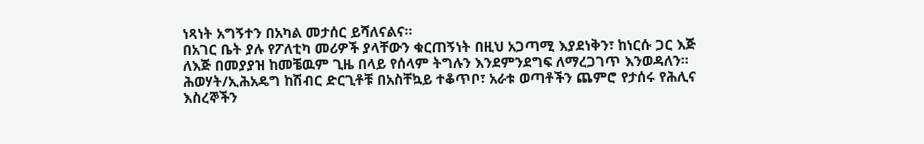ነጻነት አግኝተን በአካል መታሰር ይሻለናልና።
በአገር ቤት ያሉ የፖለቲካ መሪዎች ያላቸውን ቁርጠኝነት በዚህ አጋጣሚ እያደነቅን፣ ከነርሱ ጋር እጅ ለእጅ በመያያዝ ከመቼዉም ጊዜ በላይ የሰላም ትግሉን እንደምንደግፍ ለማረጋገጥ እንወዳለን። ሕወሃት/ኢሕአዴግ ከሽብር ድርጊቶቹ በአስቸኳይ ተቆጥቦ፣ አራቱ ወጣቶችን ጨምሮ የታሰሩ የሕሊና እስረኞችን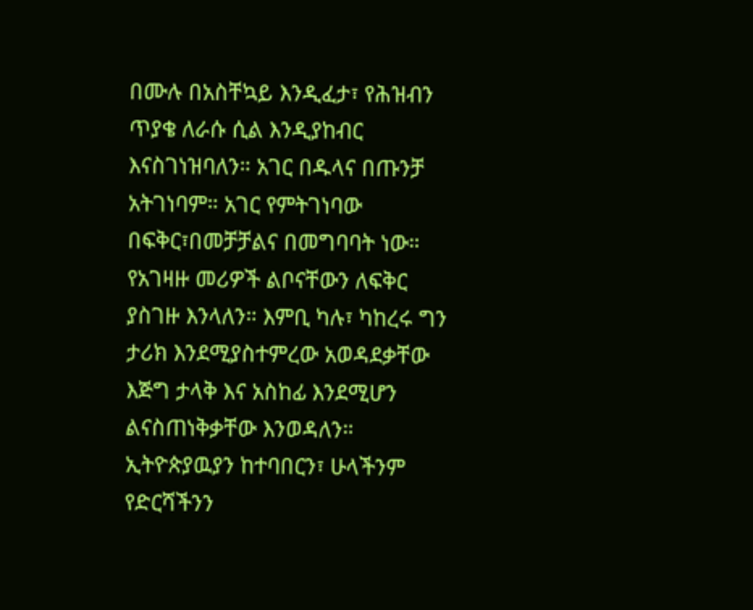በሙሉ በአስቸኳይ እንዲፈታ፣ የሕዝብን ጥያቄ ለራሱ ሲል እንዲያከብር እናስገነዝባለን። አገር በዱላና በጡንቻ አትገነባም። አገር የምትገነባው በፍቅር፣በመቻቻልና በመግባባት ነው። የአገዛዙ መሪዎች ልቦናቸውን ለፍቅር ያስገዙ እንላለን። እምቢ ካሉ፣ ካከረሩ ግን ታሪክ እንደሚያስተምረው አወዳደቃቸው እጅግ ታላቅ እና አስከፊ እንደሚሆን ልናስጠነቅቃቸው እንወዳለን።
ኢትዮጵያዉያን ከተባበርን፣ ሁላችንም የድርሻችንን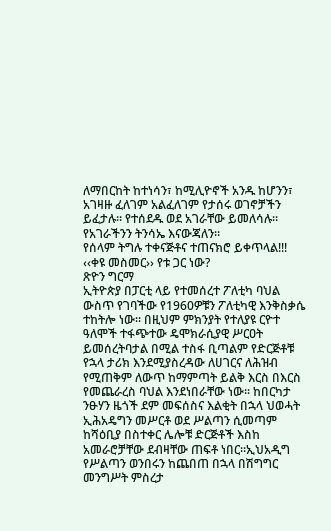ለማበርከት ከተነሳን፣ ከሚሊዮኖች አንዱ ከሆንን፣ አገዛዙ ፈለገም አልፈለገም የታሰሩ ወገኖቻችን ይፈታሉ። የተሰደዱ ወደ አገራቸው ይመለሳሉ። የአገራችንን ትንሳኤ እናውጃለን።
የሰላም ትግሉ ተቀናጅቶና ተጠናክሮ ይቀጥላል!!!
‹‹ቀዩ መስመር›› የቱ ጋር ነው?
ጽዮን ግርማ
ኢትዮጵያ በፓርቲ ላይ የተመሰረተ ፖለቲካ ባህል ውስጥ የገባችው የ1960ዎቹን ፖለቲካዊ እንቅስቃሴ ተከትሎ ነው፡፡ በዚህም ምክንያት የተለያዩ ርዮተ ዓለሞች ተፋጭተው ዴሞክራሲያዊ ሥርዐት ይመሰረትባታል በሚል ተስፋ ቢጣልም የድርጅቶቹ የኋላ ታሪክ እንደሚያስረዳው ለሀገርና ለሕዝብ የሚጠቅም ለውጥ ከማምጣት ይልቅ እርስ በእርስ የመጨራረስ ባህል እንደነበራቸው ነው፡፡ ከበርካታ ንፁሃን ዜጎች ደም መፍሰስና እልቂት በኋላ ህወሓት ኢሕአዴግን መሥርቶ ወደ ሥልጣን ሲመጣም ከሻዕቢያ በስተቀር ሌሎቹ ድርጅቶች እስከ አመራሮቻቸው ደብዛቸው ጠፍቶ ነበር።ኢህአዲግ የሥልጣን ወንበሩን ከጨበጠ በኋላ በሽግግር መንግሥት ምስረታ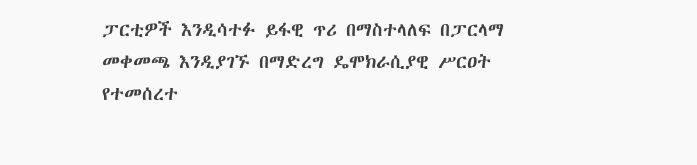ፓርቲዎች እንዲሳተፉ ይፋዊ ጥሪ በማስተላለፍ በፓርላማ መቀመጫ እንዲያገኙ በማድረግ ዴሞክራሲያዊ ሥርዐት የተመሰረተ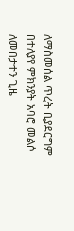ለማስመሰል ጥረት ቢያደርግም በተለያየ ምክንያት አባሮ መልሶ ለመበታተን ጊዜ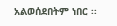አልወሰደበትም ነበር ፡፡